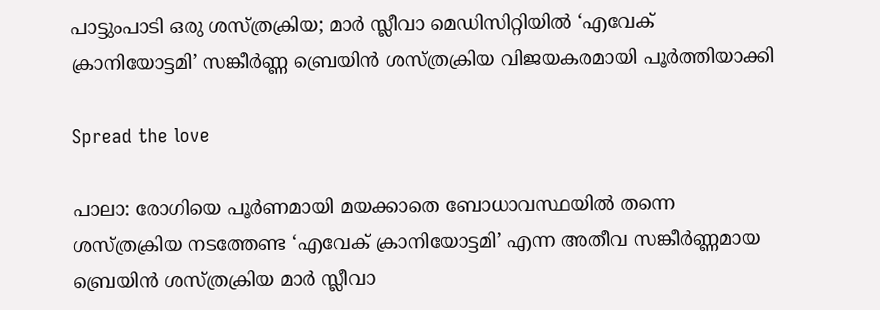പാട്ടുംപാടി ഒരു ശസ്ത്രക്രിയ; മാർ സ്ലീവാ മെഡിസിറ്റിയിൽ ‘എവേക് ക്രാനിയോട്ടമി’ സങ്കീർണ്ണ ബ്രെയിൻ ശസ്ത്രക്രിയ വിജയകരമായി പൂർത്തിയാക്കി

Spread the love

പാലാ: രോഗിയെ പൂർണമായി മയക്കാതെ ബോധാവസ്ഥയിൽ തന്നെ ശസ്ത്രക്രിയ നടത്തേണ്ട ‘എവേക് ക്രാനിയോട്ടമി’ എന്ന അതീവ സങ്കീർണ്ണമായ ബ്രെയിൻ ശസ്ത്രക്രിയ മാർ സ്ലീവാ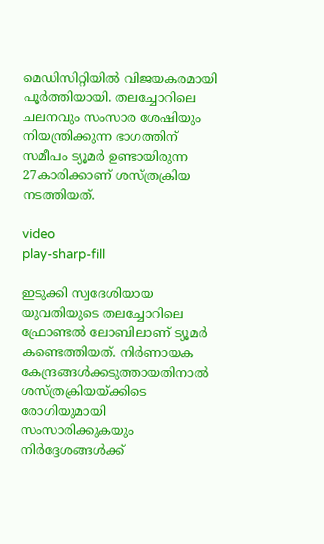മെഡിസിറ്റിയിൽ വിജയകരമായി പൂർത്തിയായി. തലച്ചോറിലെ ചലനവും സംസാര ശേഷിയും നിയന്ത്രിക്കുന്ന ഭാഗത്തിന് സമീപം ട്യൂമർ ഉണ്ടായിരുന്ന 27കാരിക്കാണ് ശസ്ത്രക്രിയ നടത്തിയത്.

video
play-sharp-fill

ഇടുക്കി സ്വദേശിയായ യുവതിയുടെ തലച്ചോറിലെ ഫ്രോണ്ടൽ ലോബിലാണ് ട്യൂമർ കണ്ടെത്തിയത്. നിർണായക കേന്ദ്രങ്ങൾക്കടുത്തായതിനാൽ ശസ്ത്രക്രിയയ്ക്കിടെ രോഗിയുമായി സംസാരിക്കുകയും നിർദ്ദേശങ്ങൾക്ക്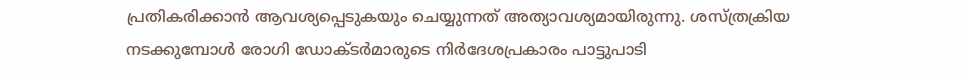പ്രതികരിക്കാൻ ആവശ്യപ്പെടുകയും ചെയ്യുന്നത് അത്യാവശ്യമായിരുന്നു. ശസ്ത്രക്രിയ നടക്കുമ്പോൾ രോഗി ഡോക്ടർമാരുടെ നിർദേശപ്രകാരം പാട്ടുപാടി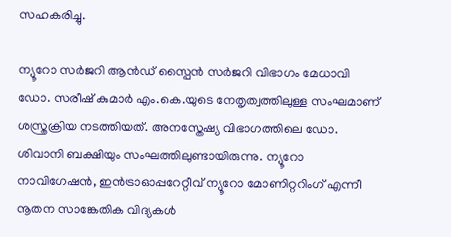സഹകരിച്ചു.

ന്യൂറോ സർജറി ആൻഡ് സ്പൈൻ സർജറി വിഭാഗം മേധാവി ഡോ. സരീഷ് കുമാർ എം.കെ.യുടെ നേതൃത്വത്തിലുള്ള സംഘമാണ് ശസ്ത്രക്രിയ നടത്തിയത്. അനസ്തേഷ്യ വിഭാഗത്തിലെ ഡോ. ശിവാനി ബക്ഷിയും സംഘത്തിലുണ്ടായിരുന്നു. ന്യൂറോ നാവിഗേഷൻ, ഇൻട്രാഓപ്പറേറ്റീവ് ന്യൂറോ മോണിറ്ററിംഗ് എന്നീ നൂതന സാങ്കേതിക വിദ്യകൾ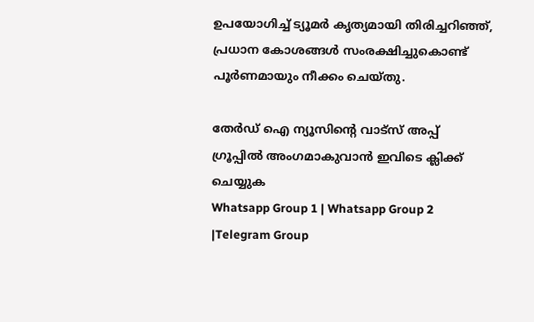ഉപയോഗിച്ച് ട്യൂമർ കൃത്യമായി തിരിച്ചറിഞ്ഞ്, പ്രധാന കോശങ്ങൾ സംരക്ഷിച്ചുകൊണ്ട് പൂര്‍ണമായും നീക്കം ചെയ്തു.

തേർഡ് ഐ ന്യൂസിന്റെ വാട്സ് അപ്പ് ഗ്രൂപ്പിൽ അംഗമാകുവാൻ ഇവിടെ ക്ലിക്ക് ചെയ്യുക
Whatsapp Group 1 | Whatsapp Group 2 |Telegram Group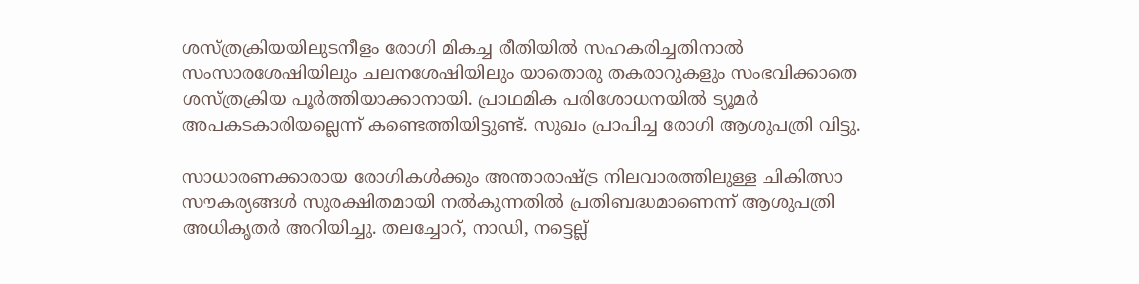ശസ്ത്രക്രിയയിലുടനീളം രോഗി മികച്ച രീതിയിൽ സഹകരിച്ചതിനാൽ സംസാരശേഷിയിലും ചലനശേഷിയിലും യാതൊരു തകരാറുകളും സംഭവിക്കാതെ ശസ്ത്രക്രിയ പൂർത്തിയാക്കാനായി. പ്രാഥമിക പരിശോധനയിൽ ട്യൂമർ അപകടകാരിയല്ലെന്ന് കണ്ടെത്തിയിട്ടുണ്ട്. സുഖം പ്രാപിച്ച രോഗി ആശുപത്രി വിട്ടു.

സാധാരണക്കാരായ രോഗികൾക്കും അന്താരാഷ്ട്ര നിലവാരത്തിലുള്ള ചികിത്സാ സൗകര്യങ്ങൾ സുരക്ഷിതമായി നൽകുന്നതിൽ പ്രതിബദ്ധമാണെന്ന് ആശുപത്രി അധികൃതർ അറിയിച്ചു. തലച്ചോറ്, നാഡി, നട്ടെല്ല്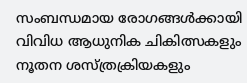സംബന്ധമായ രോഗങ്ങൾക്കായി വിവിധ ആധുനിക ചികിത്സകളും നൂതന ശസ്ത്രക്രിയകളും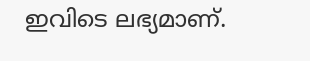ഇവിടെ ലഭ്യമാണ്.